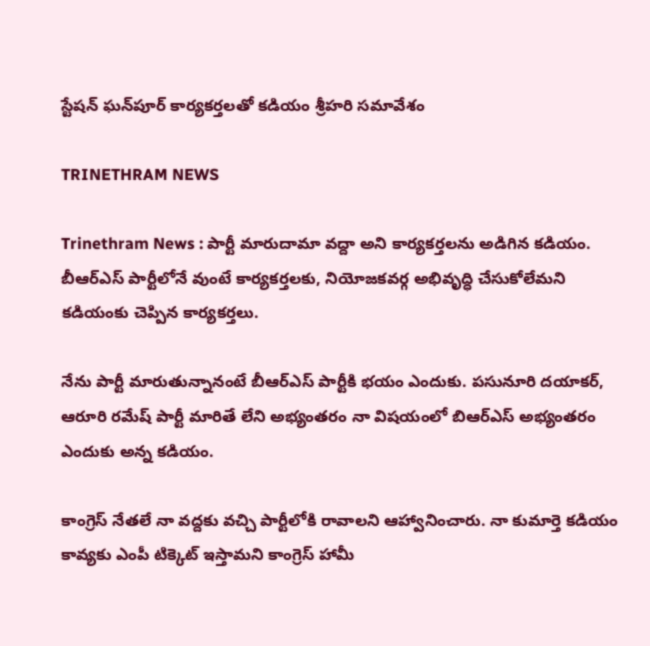స్టేషన్ ఘన్‌పూర్ కార్యకర్తలతో కడియం శ్రీహరి సమావేశం

TRINETHRAM NEWS

Trinethram News : పార్టీ మారుదామా వద్దా అని కార్యకర్తలను అడిగిన కడియం. బీఆర్ఎస్ పార్టీలోనే వుంటే కార్యకర్తలకు, నియోజకవర్గ అభివృద్ధి చేసుకోలేమని కడియంకు చెప్పిన కార్యకర్తలు.

నేను పార్టీ మారుతున్నానంటే బీఆర్ఎస్ పార్టీకి భయం ఎందుకు. పసునూరి దయాకర్, ఆరూరి రమేష్ పార్టీ మారితే లేని అభ్యంతరం నా విషయంలో బిఆర్ఎస్ అభ్యంతరం ఎందుకు అన్న కడియం.

కాంగ్రెస్ నేతలే నా వద్దకు వచ్చి పార్టీలోకి రావాలని ఆహ్వానించారు. నా కుమార్తె కడియం కావ్యకు ఎంపీ టిక్కెట్ ఇస్తామని కాంగ్రెస్ హామీ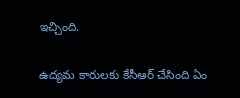ఇచ్చింది.

ఉద్యమ కారులకు కేసీఆర్ చేసింది ఏం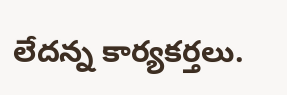లేదన్న కార్యకర్తలు.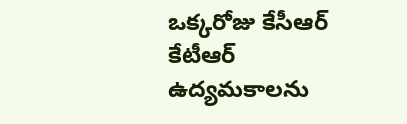ఒక్కరోజు కేసీఆర్ కేటీఆర్ ఉద్యమకాలను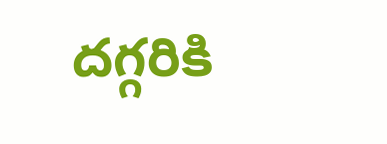దగ్గరికి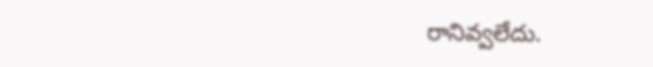రానివ్వలేదు.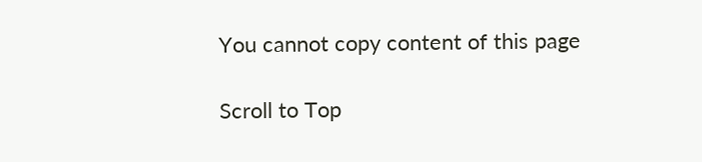You cannot copy content of this page

Scroll to Top